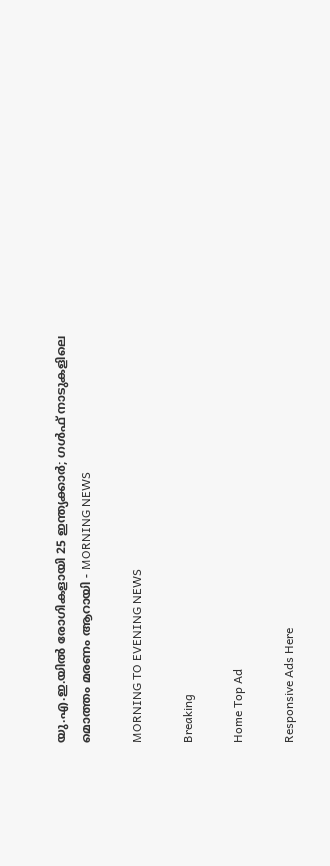യു.എ.ഇ.യിൽ രോഗികളായി 25 ഇന്ത്യക്കാർ; ഗൾഫ് നാടുകളിലെ മൊത്തം മരണം ആറായി - MORNING NEWS

MORNING TO EVENING NEWS

Breaking

Home Top Ad

Responsive Ads Here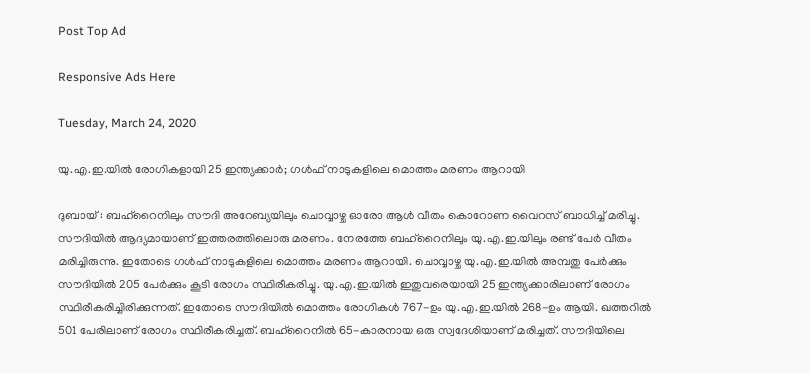Post Top Ad

Responsive Ads Here

Tuesday, March 24, 2020

യു.എ.ഇ.യിൽ രോഗികളായി 25 ഇന്ത്യക്കാർ; ഗൾഫ് നാടുകളിലെ മൊത്തം മരണം ആറായി

ദുബായ് : ബഹ്റൈനിലും സൗദി അറേബ്യയിലും ചൊവ്വാഴ്ച ഓരോ ആൾ വീതം കൊറോണ വൈറസ് ബാധിച്ച് മരിച്ചു. സൗദിയിൽ ആദ്യമായാണ് ഇത്തരത്തിലൊരു മരണം. നേരത്തേ ബഹ്റൈനിലും യു.എ.ഇ.യിലും രണ്ട് പേർ വീതം മരിച്ചിരുന്നു. ഇതോടെ ഗൾഫ് നാടുകളിലെ മൊത്തം മരണം ആറായി. ചൊവ്വാഴ്ച യു.എ.ഇ.യിൽ അമ്പതു പേർക്കും സൗദിയിൽ 205 പേർക്കും കൂടി രോഗം സ്ഥിരീകരിച്ചു. യു.എ.ഇ.യിൽ ഇതുവരെയായി 25 ഇന്ത്യക്കാരിലാണ് രോഗം സ്ഥിരീകരിച്ചിരിക്കുന്നത്. ഇതോടെ സൗദിയിൽ മൊത്തം രോഗികൾ 767-ഉം യു.എ.ഇ.യിൽ 268-ഉം ആയി. ഖത്തറിൽ 501 പേരിലാണ് രോഗം സ്ഥിരീകരിച്ചത്. ബഹ്റൈനിൽ 65-കാരനായ ഒരു സ്വദേശിയാണ് മരിച്ചത്. സൗദിയിലെ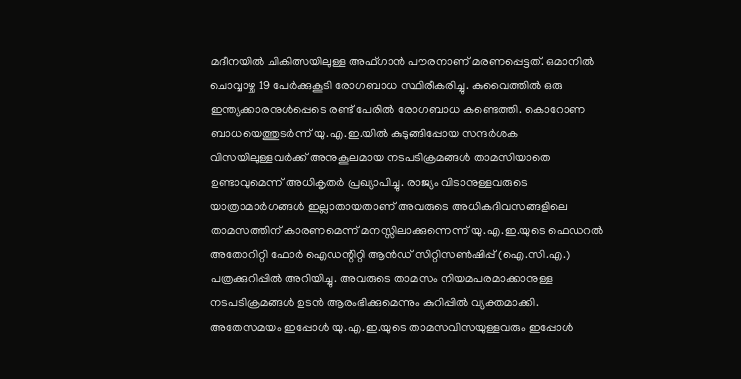മദീനയിൽ ചികിത്സയിലുള്ള അഫ്ഗാൻ പൗരനാണ് മരണപ്പെട്ടത്. ഒമാനിൽ ചൊവ്വാഴ്ച 19 പേർക്കുകൂടി രോഗബാധ സ്ഥിരീകരിച്ചു. കുവൈത്തിൽ ഒരു ഇന്ത്യക്കാരനുൾപ്പെടെ രണ്ട് പേരിൽ രോഗബാധ കണ്ടെത്തി. കൊറോണ ബാധയെത്തുടർന്ന് യു.എ.ഇ.യിൽ കുടുങ്ങിപ്പോയ സന്ദർശക വിസയിലുള്ളവർക്ക് അനുകൂലമായ നടപടിക്രമങ്ങൾ താമസിയാതെ ഉണ്ടാവുമെന്ന് അധികൃതർ പ്രഖ്യാപിച്ചു. രാജ്യം വിടാനുള്ളവരുടെ യാത്രാമാർഗങ്ങൾ ഇല്ലാതായതാണ് അവരുടെ അധികദിവസങ്ങളിലെ താമസത്തിന് കാരണമെന്ന് മനസ്സിലാക്കുന്നെന്ന് യു.എ.ഇ.യുടെ ഫെഡറൽ അതോറിറ്റി ഫോർ ഐഡന്റിറ്റി ആൻഡ് സിറ്റിസൺഷിപ്പ് (ഐ.സി.എ.) പത്രക്കുറിപ്പിൽ അറിയിച്ചു. അവരുടെ താമസം നിയമപരമാക്കാനുള്ള നടപടിക്രമങ്ങൾ ഉടൻ ആരംഭിക്കുമെന്നും കുറിപ്പിൽ വ്യക്തമാക്കി. അതേസമയം ഇപ്പോൾ യു.എ.ഇ.യുടെ താമസവിസയുള്ളവരും ഇപ്പോൾ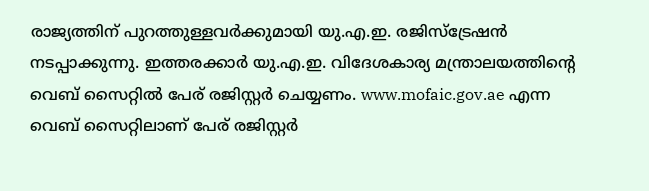രാജ്യത്തിന് പുറത്തുള്ളവർക്കുമായി യു.എ.ഇ. രജിസ്ട്രേഷൻ നടപ്പാക്കുന്നു. ഇത്തരക്കാർ യു.എ.ഇ. വിദേശകാര്യ മന്ത്രാലയത്തിന്റെ വെബ് സൈറ്റിൽ പേര് രജിസ്റ്റർ ചെയ്യണം. www.mofaic.gov.ae എന്ന വെബ് സൈറ്റിലാണ് പേര് രജിസ്റ്റർ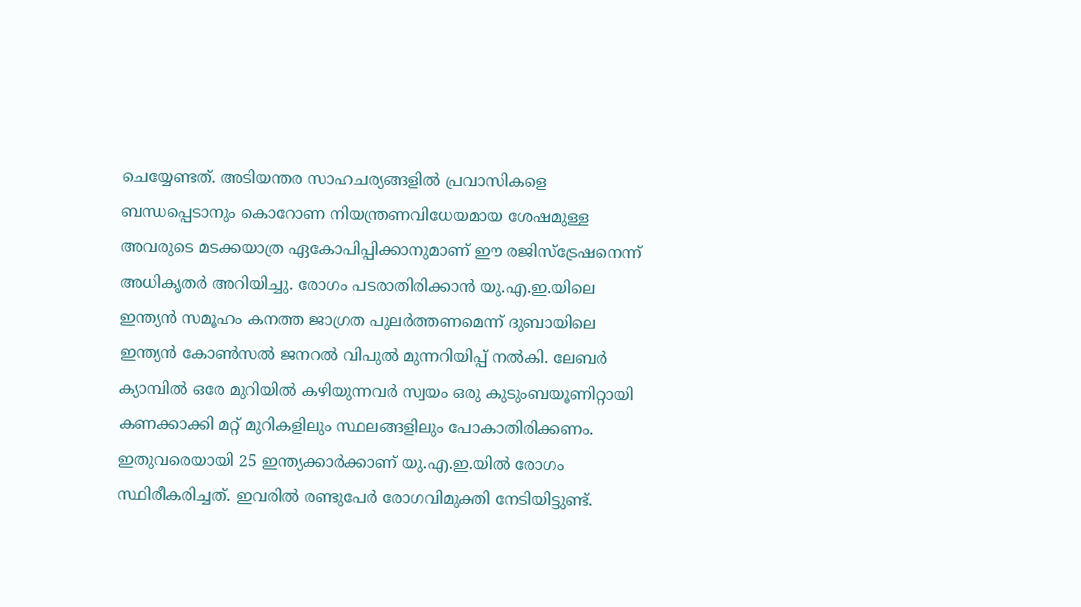ചെയ്യേണ്ടത്. അടിയന്തര സാഹചര്യങ്ങളിൽ പ്രവാസികളെ ബന്ധപ്പെടാനും കൊറോണ നിയന്ത്രണവിധേയമായ ശേഷമുള്ള അവരുടെ മടക്കയാത്ര ഏകോപിപ്പിക്കാനുമാണ് ഈ രജിസ്ട്രേഷനെന്ന് അധികൃതർ അറിയിച്ചു. രോഗം പടരാതിരിക്കാൻ യു.എ.ഇ.യിലെ ഇന്ത്യൻ സമൂഹം കനത്ത ജാഗ്രത പുലർത്തണമെന്ന് ദുബായിലെ ഇന്ത്യൻ കോൺസൽ ജനറൽ വിപുൽ മുന്നറിയിപ്പ് നൽകി. ലേബർ ക്യാമ്പിൽ ഒരേ മുറിയിൽ കഴിയുന്നവർ സ്വയം ഒരു കുടുംബയൂണിറ്റായി കണക്കാക്കി മറ്റ് മുറികളിലും സ്ഥലങ്ങളിലും പോകാതിരിക്കണം. ഇതുവരെയായി 25 ഇന്ത്യക്കാർക്കാണ് യു.എ.ഇ.യിൽ രോഗം സ്ഥിരീകരിച്ചത്. ഇവരിൽ രണ്ടുപേർ രോഗവിമുക്തി നേടിയിട്ടുണ്ട്.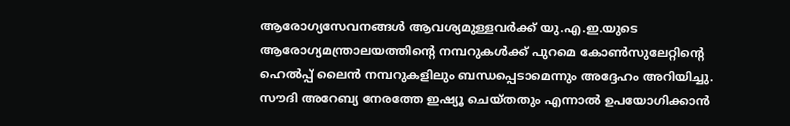ആരോഗ്യസേവനങ്ങൾ ആവശ്യമുള്ളവർക്ക് യു.എ.ഇ.യുടെ ആരോഗ്യമന്ത്രാലയത്തിന്റെ നമ്പറുകൾക്ക് പുറമെ കോൺസുലേറ്റിന്റെ ഹെൽപ്പ് ലൈൻ നമ്പറുകളിലും ബന്ധപ്പെടാമെന്നും അദ്ദേഹം അറിയിച്ചു. സൗദി അറേബ്യ നേരത്തേ ഇഷ്യൂ ചെയ്തതും എന്നാൽ ഉപയോഗിക്കാൻ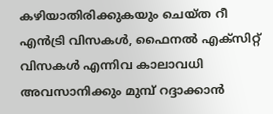കഴിയാതിരിക്കുകയും ചെയ്ത റീ എൻട്രി വിസകൾ, ഫൈനൽ എക്സിറ്റ് വിസകൾ എന്നിവ കാലാവധി അവസാനിക്കും മുമ്പ് റദ്ദാക്കാൻ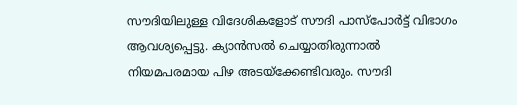സൗദിയിലുള്ള വിദേശികളോട് സൗദി പാസ്പോർട്ട് വിഭാഗം ആവശ്യപ്പെട്ടു. ക്യാൻസൽ ചെയ്യാതിരുന്നാൽ നിയമപരമായ പിഴ അടയ്ക്കേണ്ടിവരും. സൗദി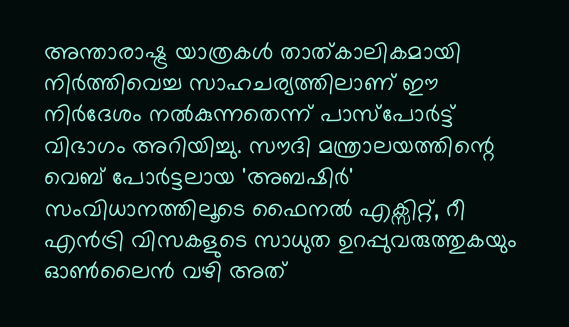അന്താരാഷ്ട്ര യാത്രകൾ താത്കാലികമായി നിർത്തിവെച്ച സാഹചര്യത്തിലാണ് ഈ നിർദേശം നൽകുന്നതെന്ന് പാസ്പോർട്ട് വിഭാഗം അറിയിച്ചു. സൗദി മന്ത്രാലയത്തിന്റെ വെബ് പോർട്ടലായ 'അബഷിർ' സംവിധാനത്തിലൂടെ ഫൈനൽ എക്സിറ്റ്, റീ എൻട്രി വിസകളുടെ സാധുത ഉറപ്പുവരുത്തുകയും ഓൺലൈൻ വഴി അത്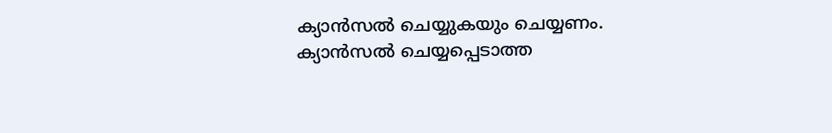ക്യാൻസൽ ചെയ്യുകയും ചെയ്യണം. ക്യാൻസൽ ചെയ്യപ്പെടാത്ത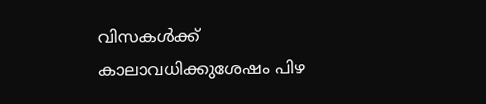വിസകൾക്ക് കാലാവധിക്കുശേഷം പിഴ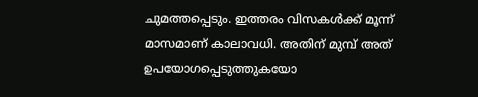ചുമത്തപ്പെടും. ഇത്തരം വിസകൾക്ക് മൂന്ന് മാസമാണ് കാലാവധി. അതിന് മുമ്പ് അത് ഉപയോഗപ്പെടുത്തുകയോ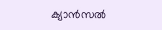ക്യാൻസൽ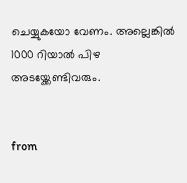ചെയ്യുകയോ വേണം. അല്ലെങ്കിൽ 1000 റിയാൽ പിഴ അടയ്ക്കേണ്ടിവരും.


from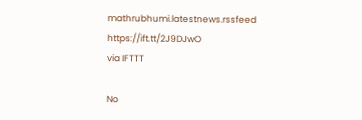mathrubhumi.latestnews.rssfeed https://ift.tt/2J9DJwO
via IFTTT

No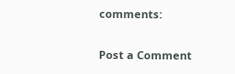comments:

Post a Comment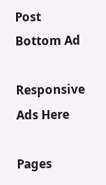Post Bottom Ad

Responsive Ads Here

Pages